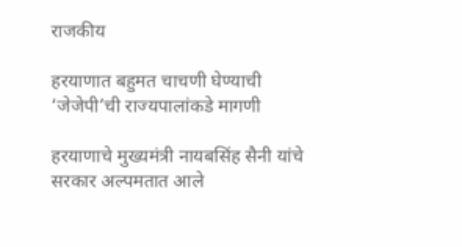राजकीय

हरयाणात बहुमत चाचणी घेण्याची ‘जेजेपी’ची राज्यपालांकडे मागणी

हरयाणाचे मुख्यमंत्री नायबसिंह सैनी यांचे सरकार अल्पमतात आले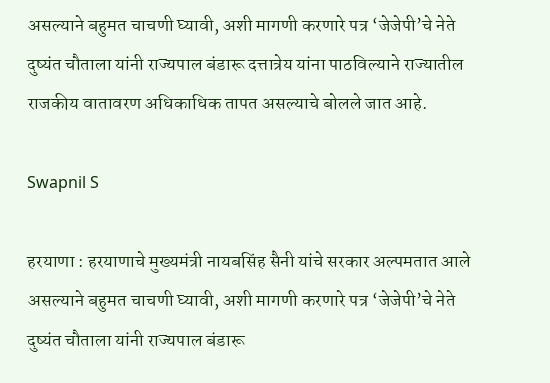असल्याने बहुमत चाचणी घ्यावी, अशी मागणी करणारे पत्र ‘जेजेपी’चे नेते दुष्यंत चौताला यांनी राज्यपाल बंडारू दत्तात्रेय यांना पाठविल्याने राज्यातील राजकीय वातावरण अधिकाधिक तापत असल्याचे बोलले जात आहे.

Swapnil S

हरयाणा : हरयाणाचे मुख्यमंत्री नायबसिंह सैनी यांचे सरकार अल्पमतात आले असल्याने बहुमत चाचणी घ्यावी, अशी मागणी करणारे पत्र ‘जेजेपी’चे नेते दुष्यंत चौताला यांनी राज्यपाल बंडारू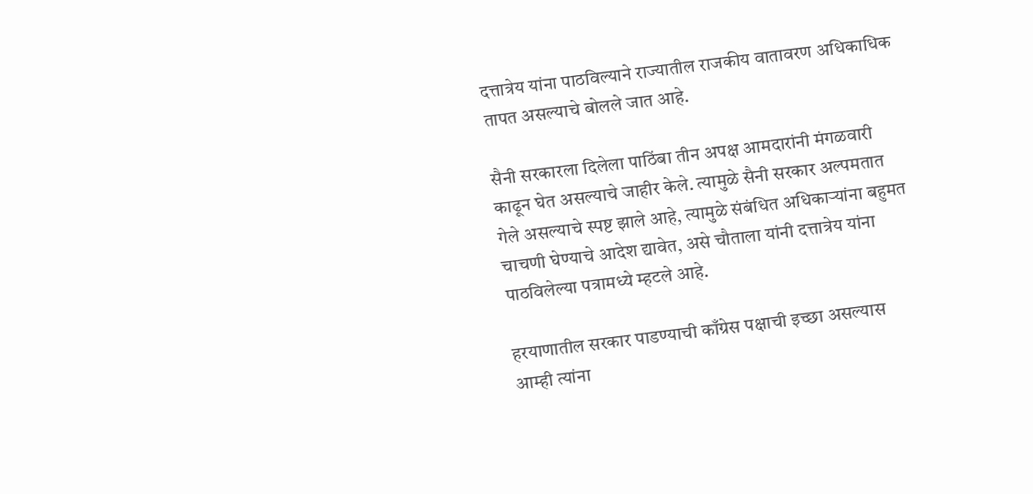दत्तात्रेय यांना पाठविल्याने राज्यातील राजकीय वातावरण अधिकाधिक तापत असल्याचे बोलले जात आहे.

सैनी सरकारला दिलेला पाठिंबा तीन अपक्ष आमदारांनी मंगळवारी काढून घेत असल्याचे जाहीर केले. त्यामुळे सैनी सरकार अल्पमतात गेले असल्याचे स्पष्ट झाले आहे, त्यामुळे संबंधित अधिकाऱ्यांना बहुमत चाचणी घेण्याचे आदेश द्यावेत, असे चौताला यांनी दत्तात्रेय यांना पाठविलेल्या पत्रामध्ये म्हटले आहे.

हरयाणातील सरकार पाडण्याची काँग्रेस पक्षाची इच्छा असल्यास आम्ही त्यांना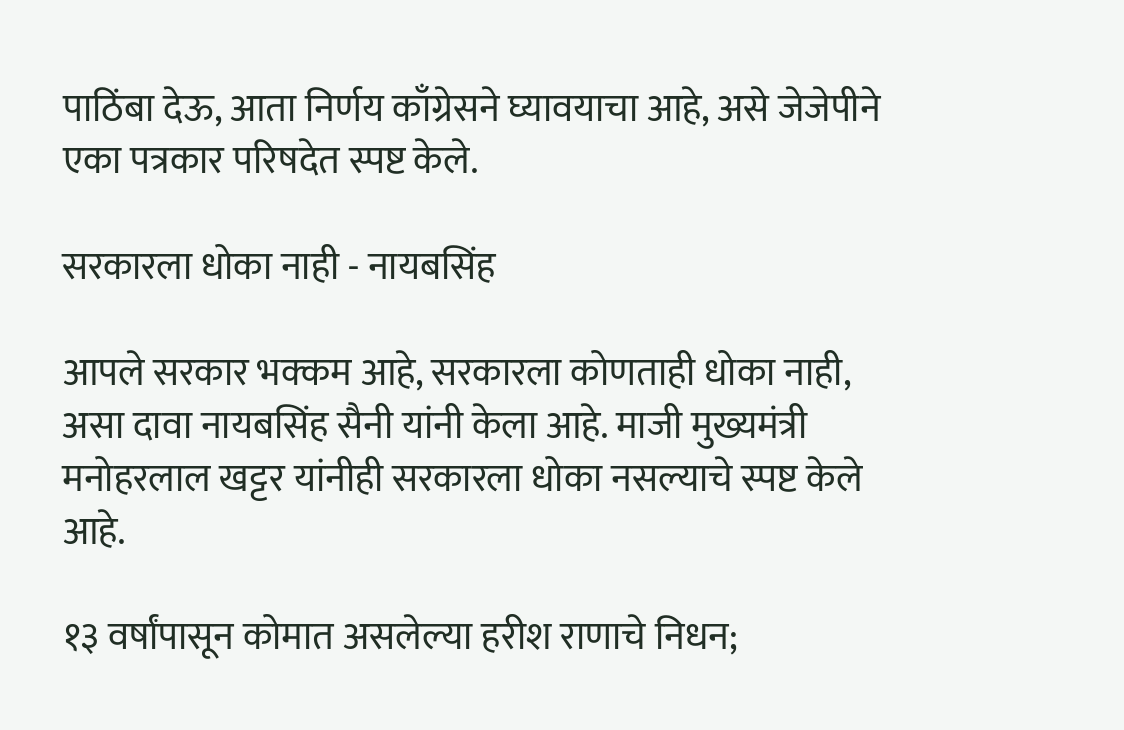पाठिंबा देऊ, आता निर्णय काँग्रेसने घ्यावयाचा आहे, असे जेजेपीने एका पत्रकार परिषदेत स्पष्ट केले.

सरकारला धोका नाही - नायबसिंह

आपले सरकार भक्कम आहे, सरकारला कोणताही धोका नाही, असा दावा नायबसिंह सैनी यांनी केला आहे. माजी मुख्यमंत्री मनोहरलाल खट्टर यांनीही सरकारला धोका नसल्याचे स्पष्ट केले आहे.

१३ वर्षांपासून कोमात असलेल्या हरीश राणाचे निधन;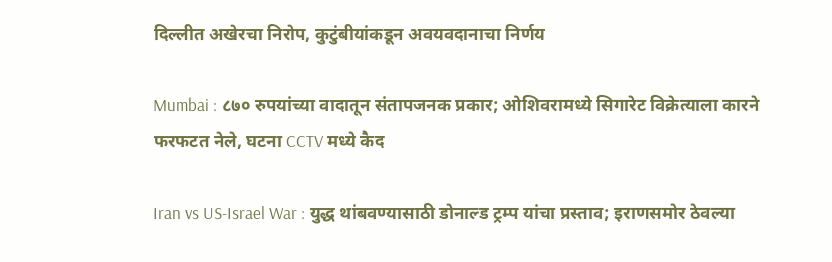दिल्लीत अखेरचा निरोप, कुटुंबीयांकडून अवयवदानाचा निर्णय

Mumbai : ८७० रुपयांच्या वादातून संतापजनक प्रकार; ओशिवरामध्ये सिगारेट विक्रेत्याला कारने फरफटत नेले, घटना CCTV मध्ये कैद

Iran vs US-Israel War : युद्ध थांबवण्यासाठी डोनाल्ड ट्रम्प यांचा प्रस्ताव; इराणसमोर ठेवल्या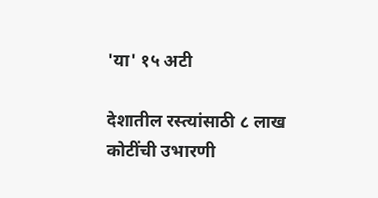'या' १५ अटी

देशातील रस्त्यांसाठी ८ लाख कोटींची उभारणी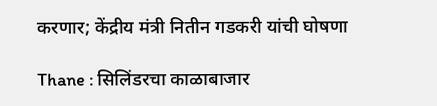करणार; केंद्रीय मंत्री नितीन गडकरी यांची घोषणा

Thane : सिलिंडरचा काळाबाजार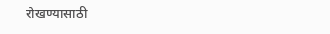रोखण्यासाठी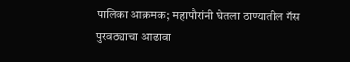पालिका आक्रमक; महापौरांनी घेतला ठाण्यातील गॅस पुरवठ्याचा आढावा